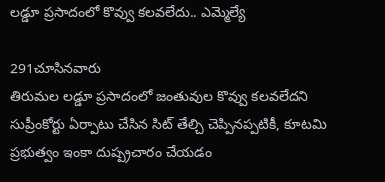లడ్డూ ప్రసాదంలో కొవ్వు కలవలేదు.. ఎమ్మెల్యే

291చూసినవారు
తిరుమల లడ్డూ ప్రసాదంలో జంతువుల కొవ్వు కలవలేదని సుప్రీంకోర్టు ఏర్పాటు చేసిన సిట్ తేల్చి చెప్పినప్పటికీ, కూటమి ప్రభుత్వం ఇంకా దుష్ప్రచారం చేయడం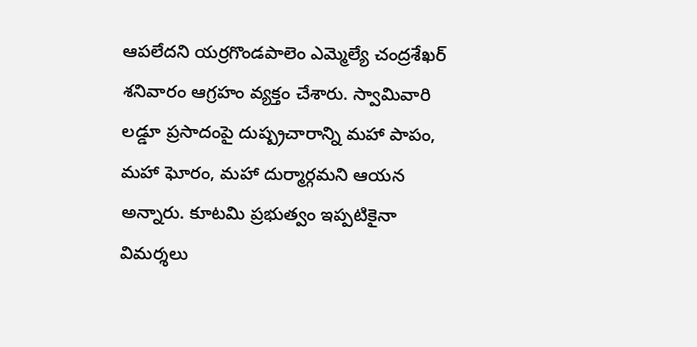ఆపలేదని యర్రగొండపాలెం ఎమ్మెల్యే చంద్రశేఖర్ శనివారం ఆగ్రహం వ్యక్తం చేశారు. స్వామివారి లడ్డూ ప్రసాదంపై దుష్ప్రచారాన్ని మహా పాపం, మహా ఘోరం, మహా దుర్మార్గమని ఆయన అన్నారు. కూటమి ప్రభుత్వం ఇప్పటికైనా విమర్శలు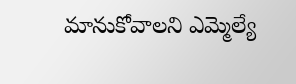మానుకోవాలని ఎమ్మెల్యే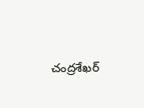చంద్రశేఖర్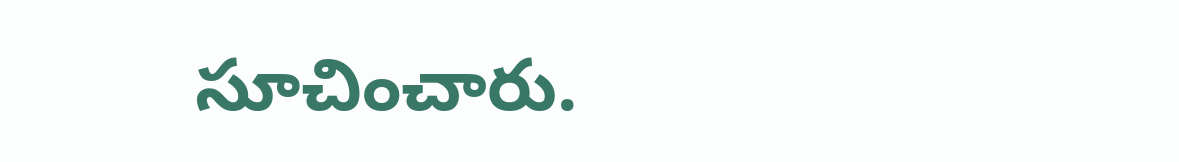సూచించారు.